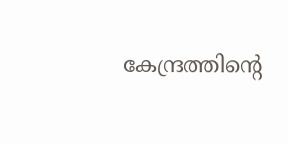കേന്ദ്രത്തിന്റെ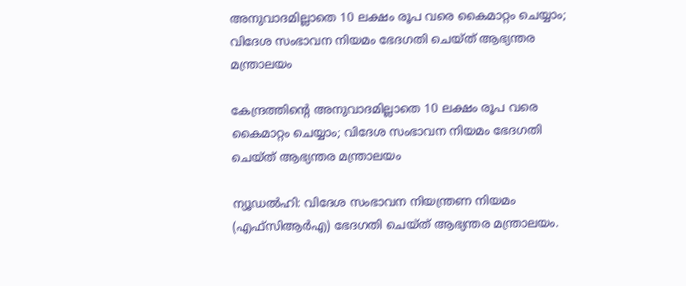അനുവാദമില്ലാതെ 10 ലക്ഷം രൂപ വരെ കൈമാറ്റം ചെയ്യാം; വിദേശ സംഭാവന നിയമം ഭേദഗതി ചെയ്ത് ആഭ്യന്തര മന്ത്രാലയം

കേന്ദ്രത്തിന്റെ അനുവാദമില്ലാതെ 10 ലക്ഷം രൂപ വരെ കൈമാറ്റം ചെയ്യാം; വിദേശ സംഭാവന നിയമം ഭേദഗതി ചെയ്ത് ആഭ്യന്തര മന്ത്രാലയം

ന്യൂഡല്‍ഹി: വിദേശ സംഭാവന നിയന്ത്രണ നിയമം (എഫ്‌സിആര്‍എ) ഭേദഗതി ചെയ്ത് ആഭ്യന്തര മന്ത്രാലയം.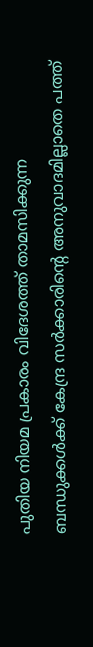പുതിയ നിയമ പ്രകാരം വിദേശത്ത് താമസിക്കുന്ന ബന്ധുക്കള്‍ക്ക് കേന്ദ്ര സര്‍ക്കാരിന്റെ അനുവാദമില്ലാതെ പത്ത്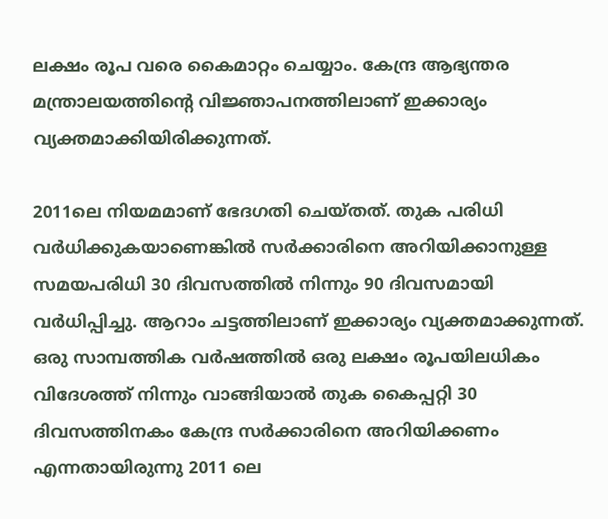ലക്ഷം രൂപ വരെ കൈമാറ്റം ചെയ്യാം. കേന്ദ്ര ആഭ്യന്തര മന്ത്രാലയത്തിന്റെ വിജ്ഞാപനത്തിലാണ് ഇക്കാര്യം വ്യക്തമാക്കിയിരിക്കുന്നത്.

2011ലെ നിയമമാണ് ഭേദഗതി ചെയ്തത്. തുക പരിധി വര്‍ധിക്കുകയാണെങ്കില്‍ സര്‍ക്കാരിനെ അറിയിക്കാനുള്ള സമയപരിധി 30 ദിവസത്തില്‍ നിന്നും 90 ദിവസമായി വര്‍ധിപ്പിച്ചു. ആറാം ചട്ടത്തിലാണ് ഇക്കാര്യം വ്യക്തമാക്കുന്നത്. ഒരു സാമ്പത്തിക വര്‍ഷത്തില്‍ ഒരു ലക്ഷം രൂപയിലധികം വിദേശത്ത് നിന്നും വാങ്ങിയാല്‍ തുക കൈപ്പറ്റി 30 ദിവസത്തിനകം കേന്ദ്ര സര്‍ക്കാരിനെ അറിയിക്കണം എന്നതായിരുന്നു 2011 ലെ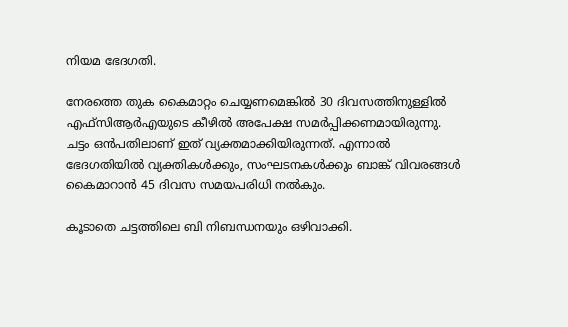നിയമ ഭേദഗതി.

നേരത്തെ തുക കൈമാറ്റം ചെയ്യണമെങ്കില്‍ 30 ദിവസത്തിനുള്ളില്‍ എഫ്‌സിആര്‍എയുടെ കീഴില്‍ അപേക്ഷ സമര്‍പ്പിക്കണമായിരുന്നു. ചട്ടം ഒന്‍പതിലാണ് ഇത് വ്യക്തമാക്കിയിരുന്നത്. എന്നാല്‍ ഭേദഗതിയില്‍ വ്യക്തികള്‍ക്കും, സംഘടനകള്‍ക്കും ബാങ്ക് വിവരങ്ങള്‍ കൈമാറാന്‍ 45 ദിവസ സമയപരിധി നല്‍കും.

കൂടാതെ ചട്ടത്തിലെ ബി നിബന്ധനയും ഒഴിവാക്കി.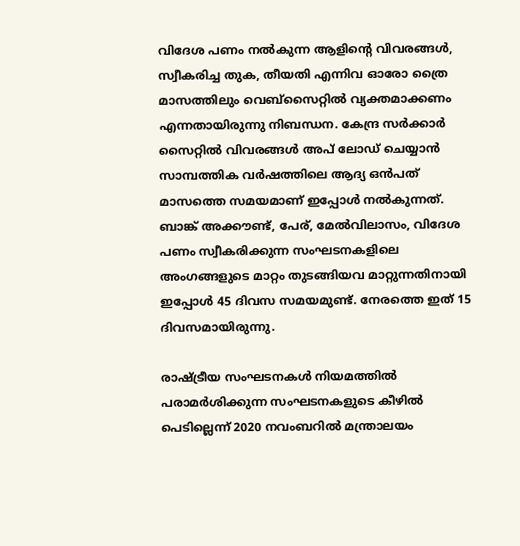വിദേശ പണം നല്‍കുന്ന ആളിന്റെ വിവരങ്ങള്‍, സ്വീകരിച്ച തുക, തീയതി എന്നിവ ഓരോ ത്രൈ മാസത്തിലും വെബ്‌സൈറ്റില്‍ വ്യക്തമാക്കണം എന്നതായിരുന്നു നിബന്ധന. കേന്ദ്ര സര്‍ക്കാര്‍ സൈറ്റില്‍ വിവരങ്ങള്‍ അപ് ലോഡ് ചെയ്യാന്‍ സാമ്പത്തിക വര്‍ഷത്തിലെ ആദ്യ ഒന്‍പത് മാസത്തെ സമയമാണ് ഇപ്പോള്‍ നല്‍കുന്നത്. ബാങ്ക് അക്കൗണ്ട്, പേര്, മേല്‍വിലാസം, വിദേശ പണം സ്വീകരിക്കുന്ന സംഘടനകളിലെ അംഗങ്ങളുടെ മാറ്റം തുടങ്ങിയവ മാറ്റുന്നതിനായി ഇപ്പോള്‍ 45 ദിവസ സമയമുണ്ട്. നേരത്തെ ഇത് 15 ദിവസമായിരുന്നു.

രാഷ്ട്രീയ സംഘടനകള്‍ നിയമത്തില്‍ പരാമര്‍ശിക്കുന്ന സംഘടനകളുടെ കീഴില്‍ പെടില്ലെന്ന് 2020 നവംബറില്‍ മന്ത്രാലയം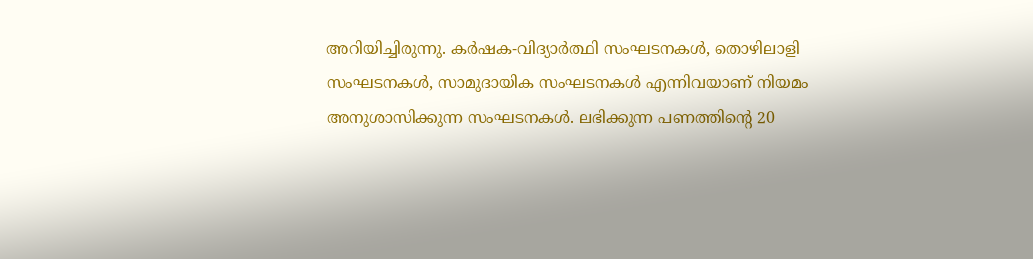അറിയിച്ചിരുന്നു. കര്‍ഷക-വിദ്യാര്‍ത്ഥി സംഘടനകള്‍, തൊഴിലാളി സംഘടനകള്‍, സാമുദായിക സംഘടനകള്‍ എന്നിവയാണ് നിയമം അനുശാസിക്കുന്ന സംഘടനകള്‍. ലഭിക്കുന്ന പണത്തിന്റെ 20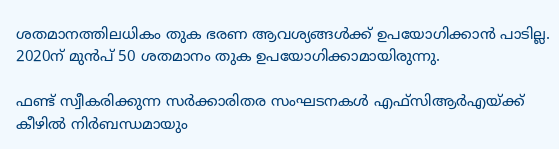ശതമാനത്തിലധികം തുക ഭരണ ആവശ്യങ്ങള്‍ക്ക് ഉപയോഗിക്കാന്‍ പാടില്ല. 2020ന് മുന്‍പ് 50 ശതമാനം തുക ഉപയോഗിക്കാമായിരുന്നു.

ഫണ്ട് സ്വീകരിക്കുന്ന സര്‍ക്കാരിതര സംഘടനകള്‍ എഫ്‌സിആര്‍എയ്ക്ക് കീഴില്‍ നിര്‍ബന്ധമായും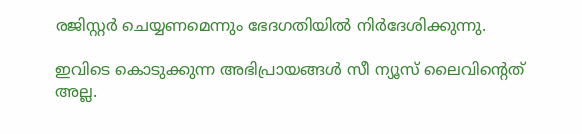രജിസ്റ്റര്‍ ചെയ്യണമെന്നും ഭേദഗതിയില്‍ നിര്‍ദേശിക്കുന്നു.

ഇവിടെ കൊടുക്കുന്ന അഭിപ്രായങ്ങള്‍ സീ ന്യൂസ് ലൈവിന്റെത് അല്ല.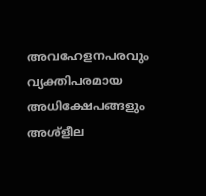അവഹേളനപരവും വ്യക്തിപരമായ അധിക്ഷേപങ്ങളും അശ്‌ളീല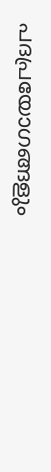പദപ്രയോഗങ്ങളും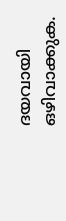ദയവായി ഒഴിവാക്കുക.